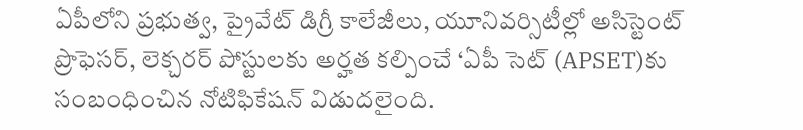ఏపీలోని ప్రభుత్వ, ప్రైవేట్ డిగ్రీ కాలేజీలు, యూనివర్సిటీల్లో అసిస్టెంట్ ప్రొఫెసర్, లెక్చరర్ పోస్టులకు అర్హత కల్పించే ‘ఏపీ సెట్ (APSET)కు సంబంధించిన నోటిఫికేషన్ విడుదలైంది.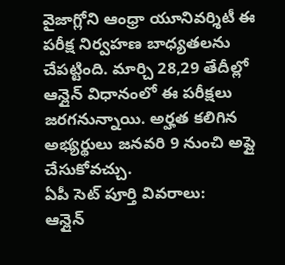వైజాగ్లోని ఆంధ్రా యూనివర్శిటీ ఈ పరీక్ష నిర్వహణ బాధ్యతలను చేపట్టింది. మార్చి 28,29 తేదీల్లో ఆన్లైన్ విధానంలో ఈ పరీక్షలు జరగనున్నాయి. అర్హత కలిగిన అభ్యర్థులు జనవరి 9 నుంచి అప్లై చేసుకోవచ్చు.
ఏపీ సెట్ పూర్తి వివరాలు:
ఆన్లైన్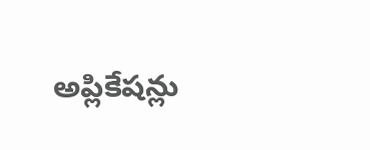అప్లికేషన్లు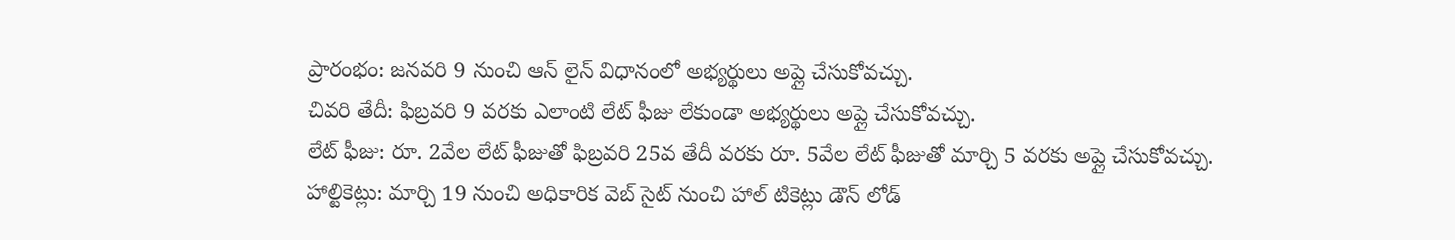ప్రారంభం: జనవరి 9 నుంచి ఆన్ లైన్ విధానంలో అభ్యర్థులు అప్లై చేసుకోవచ్చు.
చివరి తేదీ: ఫిబ్రవరి 9 వరకు ఎలాంటి లేట్ ఫీజు లేకుండా అభ్యర్థులు అప్లై చేసుకోవచ్చు.
లేట్ ఫీజు: రూ. 2వేల లేట్ ఫీజుతో ఫిబ్రవరి 25వ తేదీ వరకు రూ. 5వేల లేట్ ఫీజుతో మార్చి 5 వరకు అప్లై చేసుకోవచ్చు.
హాల్టికెట్లు: మార్చి 19 నుంచి అధికారిక వెబ్ సైట్ నుంచి హాల్ టికెట్లు డౌన్ లోడ్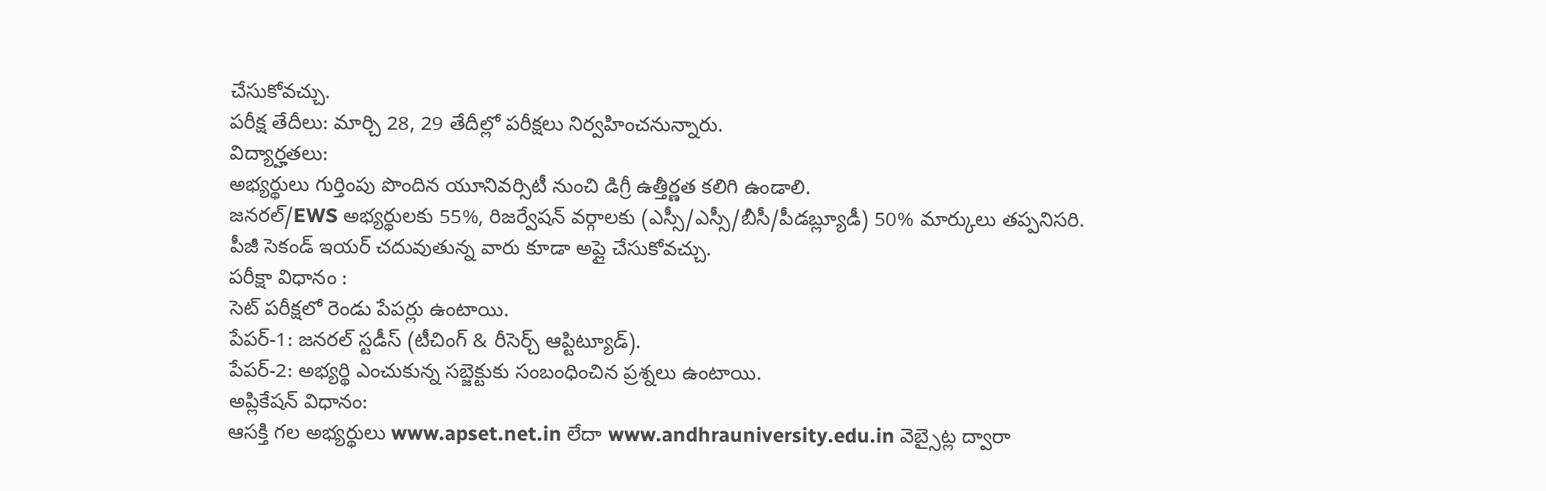చేసుకోవచ్చు.
పరీక్ష తేదీలు: మార్చి 28, 29 తేదీల్లో పరీక్షలు నిర్వహించనున్నారు.
విద్యార్హతలు:
అభ్యర్థులు గుర్తింపు పొందిన యూనివర్సిటీ నుంచి డిగ్రీ ఉత్తీర్ణత కలిగి ఉండాలి.
జనరల్/EWS అభ్యర్థులకు 55%, రిజర్వేషన్ వర్గాలకు (ఎస్సీ/ఎస్సీ/బీసీ/పీడబ్ల్యూడీ) 50% మార్కులు తప్పనిసరి.
పీజీ సెకండ్ ఇయర్ చదువుతున్న వారు కూడా అప్లై చేసుకోవచ్చు.
పరీక్షా విధానం :
సెట్ పరీక్షలో రెండు పేపర్లు ఉంటాయి.
పేపర్-1: జనరల్ స్టడీస్ (టీచింగ్ & రీసెర్చ్ ఆప్టిట్యూడ్).
పేపర్-2: అభ్యర్థి ఎంచుకున్న సబ్జెక్టుకు సంబంధించిన ప్రశ్నలు ఉంటాయి.
అప్లికేషన్ విధానం:
ఆసక్తి గల అభ్యర్థులు www.apset.net.in లేదా www.andhrauniversity.edu.in వెబ్సైట్ల ద్వారా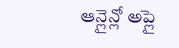ఆన్లైన్లో అప్లై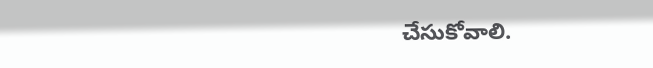చేసుకోవాలి.